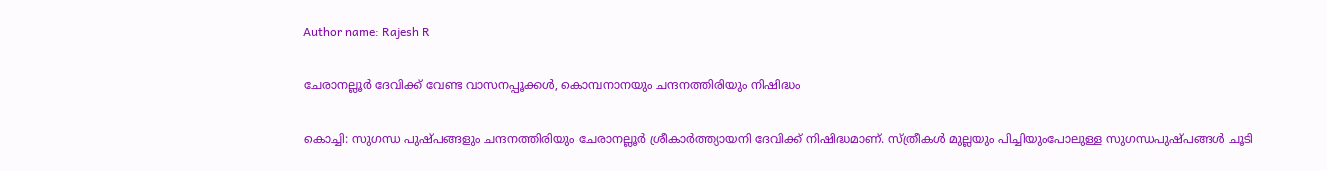Author name: Rajesh R

ചേരാനല്ലൂർ ദേവിക്ക് വേണ്ട വാസനപ്പൂക്കൾ, കൊമ്പനാനയും ചന്ദനത്തിരിയും നിഷിദ്ധം

കൊച്ചി: സുഗന്ധ പുഷ്പങ്ങളും ചന്ദനത്തിരിയും ചേരാനല്ലൂർ ശ്രീകാർത്ത്യായനി ദേവിക്ക് നിഷിദ്ധമാണ്. സ്ത്രീകൾ മുല്ലയും പിച്ചിയുംപോലുള്ള സുഗന്ധപുഷ്പങ്ങൾ ചൂടി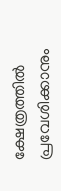ക്ഷേത്രത്തിൽ പ്രവേശിക്കാനും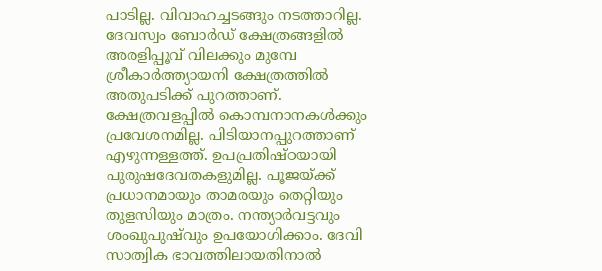പാടില്ല. വിവാഹച്ചടങ്ങും നടത്താറില്ല. ദേവസ്വം ബോർഡ് ക്ഷേത്രങ്ങളിൽ അരളിപ്പൂവ് വിലക്കും മുമ്പേ ശ്രീകാർത്ത്യായനി ക്ഷേത്രത്തിൽ അതുപടിക്ക് പുറത്താണ്. ക്ഷേത്രവളപ്പിൽ കൊമ്പനാനകൾക്കും പ്രവേശനമില്ല. പിടിയാനപ്പുറത്താണ് എഴുന്നള്ളത്ത്. ഉപപ്രതിഷ്ഠയായി പുരുഷദേവതകളുമില്ല. പൂജയ്‌ക്ക് പ്രധാനമായും താമരയും തെറ്റിയും തുളസിയും മാത്രം. നന്ത്യാർവട്ടവും ശംഖുപുഷ്‌വും ഉപയോഗിക്കാം. ദേവി സാത്വിക ഭാവത്തിലായതിനാൽ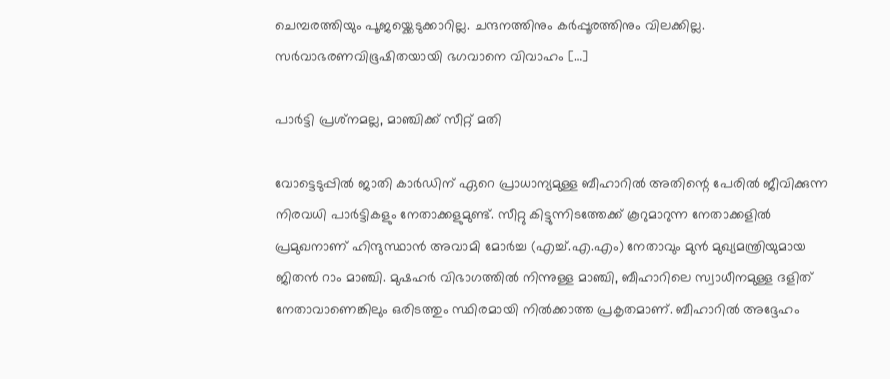ചെമ്പരത്തിയും പൂജയ്ക്കെടുക്കാറില്ല. ചന്ദനത്തിനും കർപ്പൂരത്തിനും വിലക്കില്ല. സർവാഭരണവിഭൂഷിതയായി ഭഗവാനെ വിവാഹം […]

പാർട്ടി പ്രശ്‌നമല്ല, മാഞ്ചിക്ക് സീറ്റ് മതി

വോട്ടെടുപ്പിൽ ജാതി കാർഡിന് ഏറെ പ്രാധാന്യമുള്ള ബീഹാറിൽ അതിന്റെ പേരിൽ ജീവിക്കുന്ന നിരവധി പാർട്ടികളും നേതാക്കളുമുണ്ട്. സീറ്റു കിട്ടുന്നിടത്തേക്ക് കൂറുമാറുന്ന നേതാക്കളിൽ പ്രമുഖനാണ് ഹിന്ദുസ്ഥാൻ അവാമി മോർച്ച (എച്ച്.എ.എം) നേതാവും മുൻ മുഖ്യമന്ത്രിയുമായ ജിതൻ റാം മാഞ്ചി. മുഷഹർ വിഭാഗത്തിൽ നിന്നുള്ള മാഞ്ചി, ബീഹാറിലെ സ്വാധീനമുള്ള ദളിത് നേതാവാണെങ്കിലും ഒരിടത്തും സ്ഥിരമായി നിൽക്കാത്ത പ്രകൃതമാണ്. ബീഹാറിൽ അദ്ദേഹം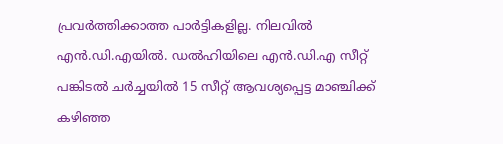പ്രവർത്തിക്കാത്ത പാർട്ടികളില്ല. നിലവിൽ എൻ.ഡി.എയിൽ. ഡൽഹിയിലെ എൻ.ഡി.എ സീറ്റ് പങ്കിടൽ ചർച്ചയിൽ 15 സീറ്റ് ആവശ്യപ്പെട്ട മാഞ്ചിക്ക് കഴിഞ്ഞ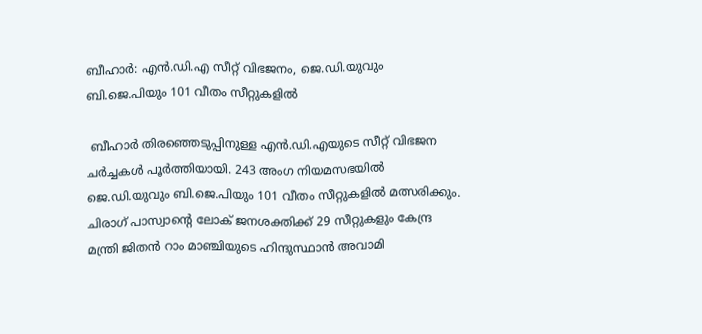ബീഹാർ: എൻ.ഡി.എ സീറ്റ് വിഭജനം, ജെ.ഡി.യുവും ബി.ജെ.പിയും 101 വീതം സീറ്റുകളിൽ

 ബീഹാർ തിരഞ്ഞെടുപ്പിനുള്ള എൻ.ഡി.എയുടെ സീറ്റ് വിഭജന ചർച്ചകൾ പൂർത്തിയായി. 243 അംഗ നിയമസഭയിൽ ജെ.ഡി.യുവും ബി.ജെ.പിയും 101 വീതം സീറ്റുകളിൽ മത്സരിക്കും. ചിരാഗ് പാസ്വാന്റെ ലോക് ജനശക്തിക്ക് 29 സീറ്റുകളും കേന്ദ്ര മന്ത്രി ജിതൻ റാം മാഞ്ചിയുടെ ഹിന്ദുസ്ഥാൻ അവാമി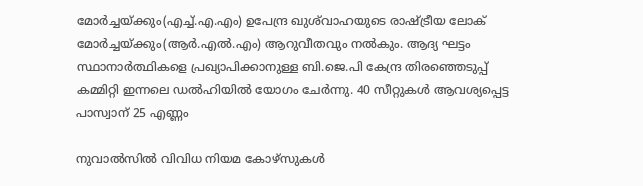മോർച്ചയ്‌ക്കും(എച്ച്.എ.എം) ഉപേന്ദ്ര ഖുശ്‌വാഹയുടെ രാഷ്‌ട്രീയ ലോക് മോർച്ചയ്‌ക്കും(ആർ.എൽ.എം) ആറുവീതവും നൽകും. ആദ്യ ഘട്ടം സ്ഥാനാർത്ഥികളെ പ്രഖ്യാപിക്കാനുള്ള ബി.ജെ.പി കേന്ദ്ര തിരഞ്ഞെടുപ്പ് കമ്മിറ്റി ഇന്നലെ ഡൽഹിയിൽ യോഗം ചേർന്നു. 40 സീറ്റുകൾ ആവശ്യപ്പെട്ട പാസ്വാന് 25 എണ്ണം

നുവാൽസിൽ വിവിധ നിയമ കോഴ്‌സുകൾ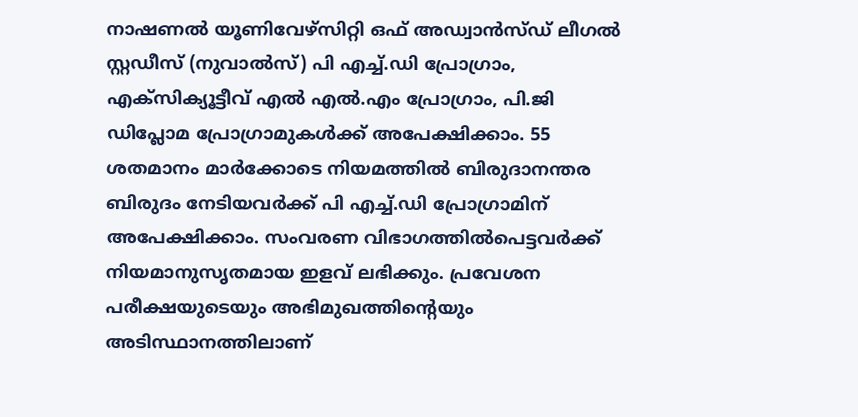നാഷണൽ യൂണിവേഴ്‌സിറ്റി ഒഫ് അഡ്വാൻസ്ഡ് ലീഗൽ സ്റ്റഡീസ് (നുവാൽസ്) പി എച്ച്.ഡി പ്രോഗ്രാം, എക്‌സിക്യൂട്ടീവ് എൽ എൽ.എം പ്രോഗ്രാം, പി.ജി ഡിപ്ലോമ പ്രോഗ്രാമുകൾക്ക് അപേക്ഷിക്കാം. 55 ശതമാനം മാർക്കോടെ നിയമത്തിൽ ബിരുദാനന്തര ബിരുദം നേടിയവർക്ക് പി എച്ച്.ഡി പ്രോഗ്രാമിന് അപേക്ഷിക്കാം. സംവരണ വിഭാഗത്തിൽപെട്ടവർക്ക് നിയമാനുസൃതമായ ഇളവ് ലഭിക്കും. പ്രവേശന പരീക്ഷയുടെയും അഭിമുഖത്തിന്റെയും അടിസ്ഥാനത്തിലാണ്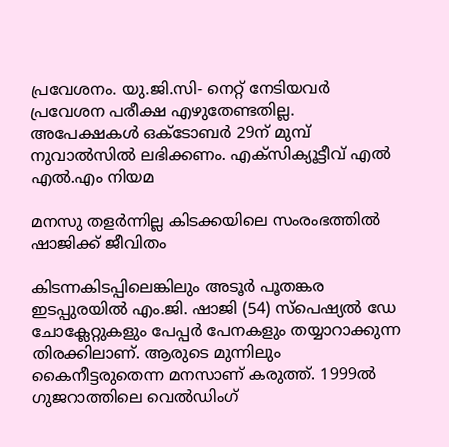പ്രവേശനം. യു.ജി.സി- നെറ്റ് നേടിയവർ പ്രവേശന പരീക്ഷ എഴുതേണ്ടതില്ല. അപേക്ഷകൾ ഒക്ടോബർ 29ന് മുമ്പ് നുവാൽസിൽ ലഭിക്കണം. എക്‌സിക്യൂട്ടീവ് എൽ എൽ.എം നിയമ

മനസു തളർന്നില്ല കിടക്കയിലെ സംരംഭത്തിൽ ഷാജിക്ക് ജീവിതം

കിടന്നകിടപ്പിലെങ്കിലും അടൂർ പൂതങ്കര ഇടപ്പുരയിൽ എം.ജി. ഷാജി (54) സ്പെഷ്യൽ ഡേ ചോക്ലേറ്റുകളും പേപ്പർ പേനകളും തയ്യാറാക്കുന്ന തിരക്കിലാണ്. ആരുടെ മുന്നിലും കൈനീട്ടരുതെന്ന മനസാണ് കരുത്ത്. 1999ൽ ഗുജറാത്തിലെ വെൽഡിംഗ്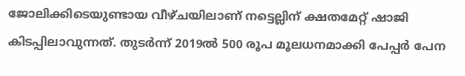ജോലിക്കിടെയുണ്ടായ വീഴ്ചയിലാണ് നട്ടെല്ലിന് ക്ഷതമേറ്റ് ഷാജി കിടപ്പിലാവുന്നത്. തുടർന്ന് 2019ൽ 500 രൂപ മൂലധനമാക്കി പേപ്പർ പേന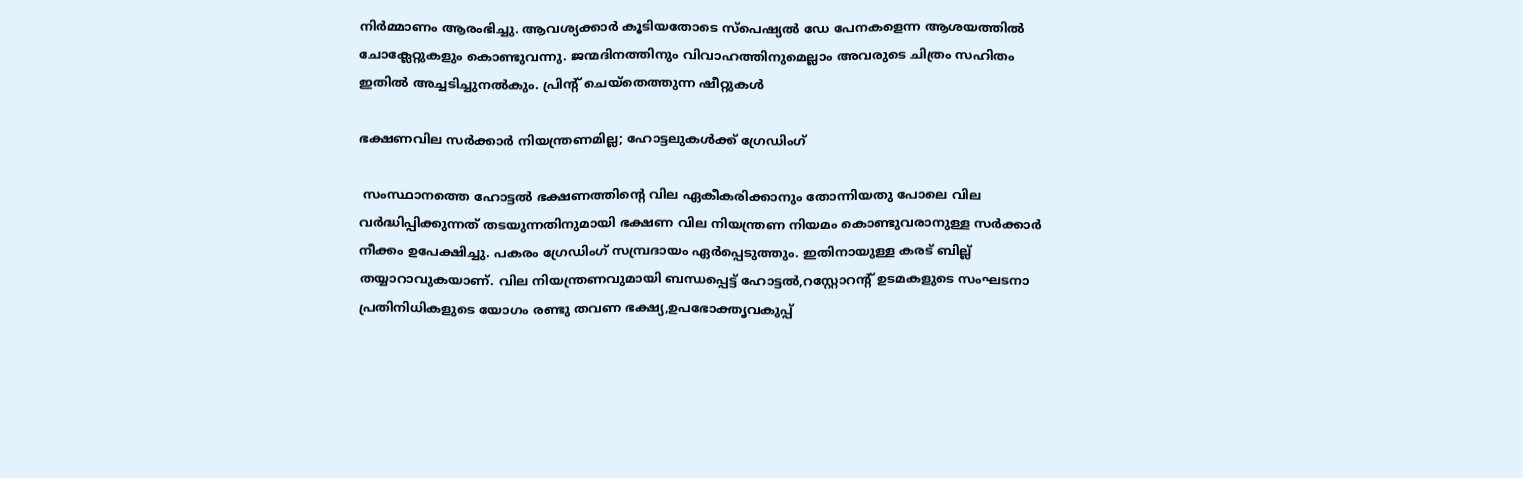നിർമ്മാണം ആരംഭിച്ചു. ആവശ്യക്കാർ കൂടിയതോടെ സ്പെഷ്യൽ ഡേ പേനകളെന്ന ആശയത്തിൽ ചോക്ലേറ്റുകളും കൊണ്ടുവന്നു. ജന്മദിനത്തിനും വിവാഹത്തിനുമെല്ലാം അവരുടെ ചിത്രം സഹിതം ഇതിൽ അച്ചടിച്ചുനൽകും. പ്രിന്റ് ചെയ്തെത്തുന്ന ഷീറ്റുകൾ

ഭക്ഷണവില സർക്കാർ നിയന്ത്രണമില്ല; ഹോട്ടലുകൾക്ക് ഗ്രേഡിംഗ്

 സംസ്ഥാനത്തെ ഹോട്ടൽ ഭക്ഷണത്തിന്റെ വില ഏകീകരിക്കാനും തോന്നിയതു പോലെ വില വർദ്ധിപ്പിക്കുന്നത് തടയുന്നതിനുമായി ഭക്ഷണ വില നിയന്ത്രണ നിയമം കൊണ്ടുവരാനുള്ള സർക്കാർ നീക്കം ഉപേക്ഷിച്ചു. പകരം ഗ്രേഡിംഗ് സമ്പ്രദായം ഏർപ്പെടുത്തും. ഇതിനായുള്ള കരട് ബില്ല് തയ്യാറാവുകയാണ്. വില നിയന്ത്രണവുമായി ബന്ധപ്പെട്ട് ഹോട്ടൽ,റസ്റ്റോറന്റ് ഉടമകളുടെ സംഘടനാ പ്രതിനിധികളുടെ യോഗം രണ്ടു തവണ ഭക്ഷ്യ,ഉപഭോക്തൃവകുപ്പ്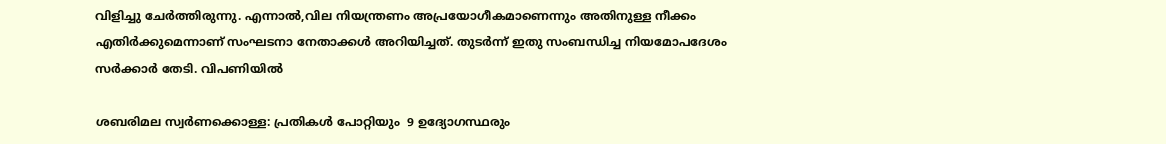വിളിച്ചു ചേർത്തിരുന്നു. എന്നാൽ,വില നിയന്ത്രണം അപ്രയോഗീകമാണെന്നും അതിനുള്ള നീക്കം എതിർക്കുമെന്നാണ് സംഘടനാ നേതാക്കൾ അറിയിച്ചത്. തുടർന്ന് ഇതു സംബന്ധിച്ച നിയമോപദേശം സർക്കാർ തേടി. വിപണിയിൽ

ശബരിമല സ്വർണക്കൊള്ള: പ്രതികൾ പോറ്റിയും  9 ഉദ്യോഗസ്ഥരും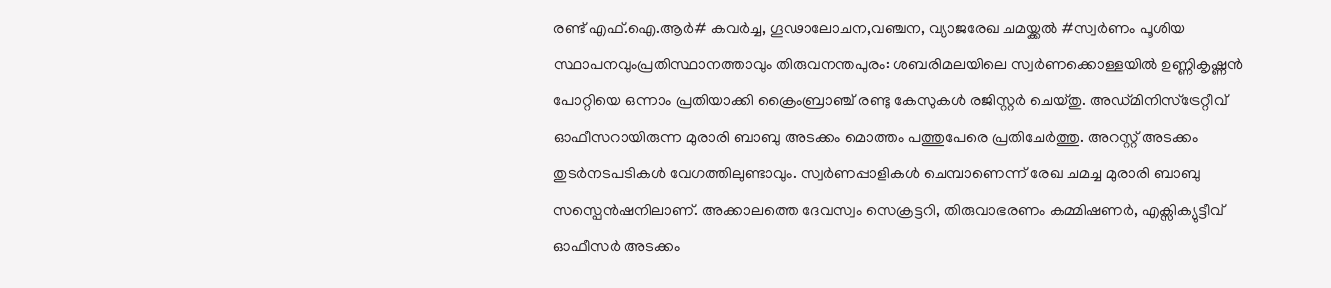രണ്ട് എഫ്.ഐ.ആർ# കവർച്ച, ഗൂഢാലോചന,വഞ്ചന, വ്യാജരേഖ ചമയ്ക്കൽ #സ്വർണം പൂശിയ സ്ഥാപനവുംപ്രതിസ്ഥാനത്താവും തിരുവനന്തപുരം: ശബരിമലയിലെ സ്വർണക്കൊള്ളയിൽ ഉണ്ണികൃഷ്ണൻ പോറ്റിയെ ഒന്നാം പ്രതിയാക്കി ക്രൈംബ്രാഞ്ച് രണ്ടു കേസുകൾ രജിസ്റ്റർ ചെയ്തു. അഡ്‌മിനിസ്ട്രേറ്റീവ് ഓഫീസറായിരുന്ന മുരാരി ബാബു അടക്കം മൊത്തം പത്തുപേരെ പ്രതിചേർത്തു. അറസ്റ്റ് അടക്കം തുടർനടപടികൾ വേഗത്തിലുണ്ടാവും. സ്വർണപ്പാളികൾ ചെമ്പാണെന്ന് രേഖ ചമച്ച മുരാരി ബാബു സസ്പെൻഷനിലാണ്. അക്കാലത്തെ ദേവസ്വം സെക്രട്ടറി, തിരുവാഭരണം കമ്മിഷണർ, എക്സിക്യുട്ടീവ് ഓഫീസർ അടക്കം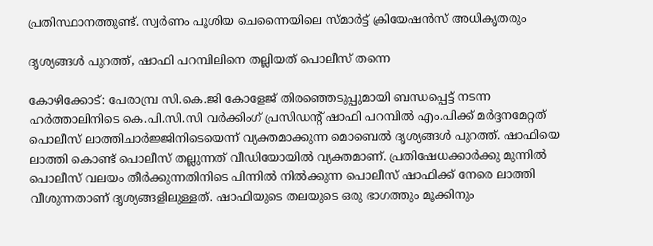പ്രതിസ്ഥാനത്തുണ്ട്. സ്വർണം പൂശിയ ചെന്നൈയിലെ സ്മാർട്ട് ക്രിയേഷൻസ് അധികൃതരും

ദൃശ്യങ്ങൾ പുറത്ത്, ഷാഫി പറമ്പിലിനെ തല്ലിയത് പൊലീസ് തന്നെ

കോഴിക്കോട്: പേരാമ്പ്ര സി.കെ.ജി കോളേജ് തിരഞ്ഞെടുപ്പുമായി ബന്ധപ്പെട്ട് നടന്ന ഹർത്താലിനിടെ കെ.പി.സി.സി വർക്കിംഗ് പ്രസിഡന്റ് ഷാഫി പറമ്പിൽ എം.പിക്ക് മർദ്ദനമേറ്റത് പൊലീസ് ലാത്തിചാർജ്ജിനിടെയെന്ന് വ്യക്തമാക്കുന്ന മൊബെൽ ദൃശ്യങ്ങൾ പുറത്ത്. ഷാഫിയെ ലാത്തി കൊണ്ട് പൊലീസ് തല്ലുന്നത് വീഡിയോയിൽ വ്യക്തമാണ്. പ്രതിഷേധക്കാർക്കു മുന്നിൽ പൊലീസ് വലയം തീർക്കുന്നതിനിടെ പിന്നിൽ നിൽക്കുന്ന പൊലീസ് ഷാഫിക്ക് നേരെ ലാത്തി വീശുന്നതാണ് ദൃശ്യങ്ങളിലുള്ളത്. ഷാഫിയുടെ തലയുടെ ഒരു ഭാഗത്തും മൂക്കിനും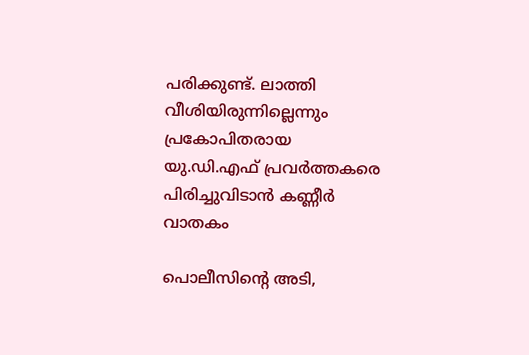പരിക്കുണ്ട്. ലാത്തി വീശിയിരുന്നില്ലെന്നും പ്രകോപിതരായ യു.ഡി.എഫ് പ്രവർത്തകരെ പിരിച്ചുവിടാൻ കണ്ണീർ വാതകം

പൊലീസിന്റെ അടി,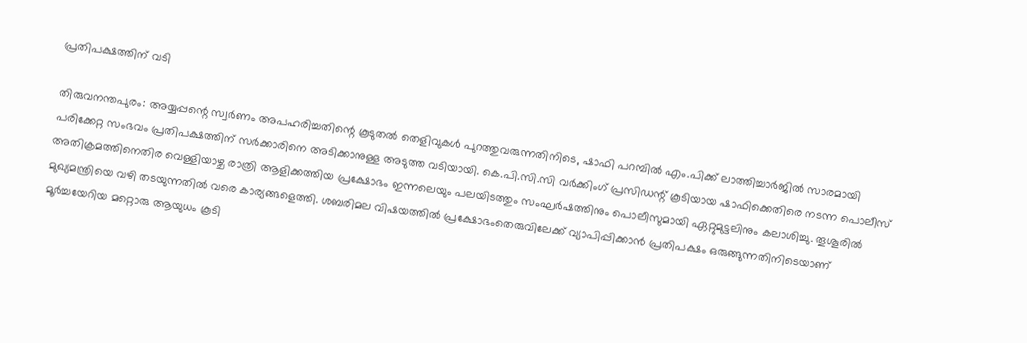പ്രതിപക്ഷത്തിന് വടി

തിരുവനന്തപുരം: അയ്യപ്പന്റെ സ്വർണം അപഹരിച്ചതിന്റെ കൂടുതൽ തെളിവുകൾ പുറത്തുവരുന്നതിനിടെ, ഷാഫി പറമ്പിൽ എം.പിക്ക് ലാത്തിച്ചാർജിൽ സാരമായി പരിക്കേറ്റ സംഭവം പ്രതിപക്ഷത്തിന് സർക്കാരിനെ അടിക്കാനുള്ള അടുത്ത വടിയായി. കെ.പി.സി.സി വർക്കിംഗ് പ്രസിഡന്റ് കൂടിയായ ഷാഫിക്കെതിരെ നടന്ന പൊലീസ് അതിക്രമത്തിനെതിര വെള്ളിയാഴ്ച രാത്രി ആളിക്കത്തിയ പ്രക്ഷോഭം ഇന്നലെയും പലയിടത്തും സംഘർഷത്തിനും പൊലീസുമായി ഏറ്റുമുട്ടലിനും കലാശിച്ചു. തൂശൂരിൽ മുഖ്യമന്ത്രിയെ വഴി തടയുന്നതിൽ വരെ കാര്യങ്ങളെത്തി. ശബരിമല വിഷയത്തിൽ പ്രക്ഷോഭംതെരുവിലേക്ക് വ്യാപിപ്പിക്കാൻ പ്രതിപക്ഷം ഒരുങ്ങുന്നതിനിടെയാണ് മൂർച്ചയേറിയ മറ്റൊരു ആയുധം കൂടി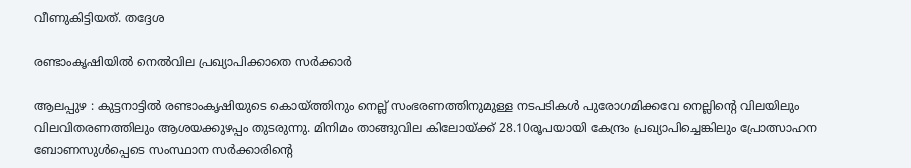വീണുകിട്ടിയത്. തദ്ദേശ

രണ്ടാംകൃഷിയിൽ നെൽവില പ്രഖ്യാപിക്കാതെ സർക്കാർ

ആലപ്പുഴ : കുട്ടനാട്ടിൽ രണ്ടാംകൃഷിയുടെ കൊയ്ത്തിനും നെല്ല് സംഭരണത്തിനുമുള്ള നടപടികൾ പുരോഗമിക്കവേ നെല്ലിന്റെ വിലയിലും വിലവിതരണത്തിലും ആശയക്കുഴപ്പം തുടരുന്നു. മിനിമം താങ്ങുവില കിലോയ്ക്ക് 28.10രൂപയായി കേന്ദ്രം പ്രഖ്യാപിച്ചെങ്കിലും പ്രോത്സാഹന ബോണസുൾപ്പെടെ സംസ്ഥാന സർക്കാരിന്റെ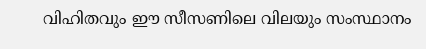വിഹിതവും ഈ സീസണിലെ വിലയും സംസ്ഥാനം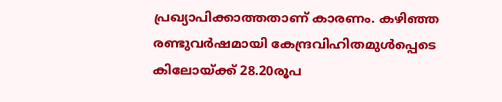പ്രഖ്യാപിക്കാത്തതാണ് കാരണം. കഴിഞ്ഞ രണ്ടുവർഷമായി കേന്ദ്രവിഹിതമുൾപ്പെടെ കിലോയ്ക്ക് 28.20രൂപ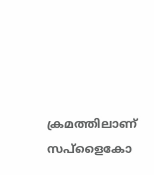ക്രമത്തിലാണ് സപ്ളൈകോ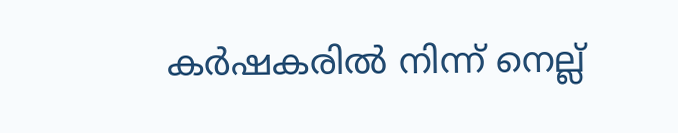കർഷകരിൽ നിന്ന് നെല്ല്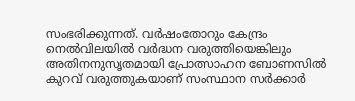സംഭരിക്കുന്നത്. വർഷംതോറും കേന്ദ്രം നെൽവിലയിൽ വർദ്ധന വരുത്തിയെങ്കിലും അതിനനുസൃതമായി പ്രോത്സാഹന ബോണസിൽ കുറവ് വരുത്തുകയാണ് സംസ്ഥാന സർക്കാർ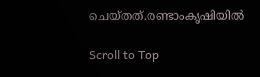ചെയ്തത്.രണ്ടാംകൃഷിയിൽ

Scroll to Top